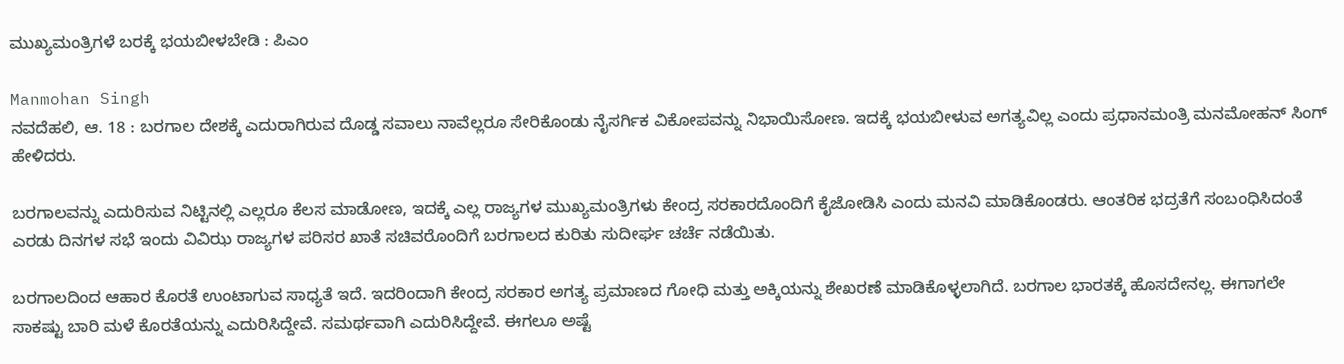ಮುಖ್ಯಮಂತ್ರಿಗಳೆ ಬರಕ್ಕೆ ಭಯಬೀಳಬೇಡಿ : ಪಿಎಂ

Manmohan Singh
ನವದೆಹಲಿ, ಆ. 18 : ಬರಗಾಲ ದೇಶಕ್ಕೆ ಎದುರಾಗಿರುವ ದೊಡ್ಡ ಸವಾಲು ನಾವೆಲ್ಲರೂ ಸೇರಿಕೊಂಡು ನೈಸರ್ಗಿಕ ವಿಕೋಪವನ್ನು ನಿಭಾಯಿಸೋಣ. ಇದಕ್ಕೆ ಭಯಬೀಳುವ ಅಗತ್ಯವಿಲ್ಲ ಎಂದು ಪ್ರಧಾನಮಂತ್ರಿ ಮನಮೋಹನ್ ಸಿಂಗ್ ಹೇಳಿದರು.

ಬರಗಾಲವನ್ನು ಎದುರಿಸುವ ನಿಟ್ಟಿನಲ್ಲಿ ಎಲ್ಲರೂ ಕೆಲಸ ಮಾಡೋಣ, ಇದಕ್ಕೆ ಎಲ್ಲ ರಾಜ್ಯಗಳ ಮುಖ್ಯಮಂತ್ರಿಗಳು ಕೇಂದ್ರ ಸರಕಾರದೊಂದಿಗೆ ಕೈಜೋಡಿಸಿ ಎಂದು ಮನವಿ ಮಾಡಿಕೊಂಡರು. ಆಂತರಿಕ ಭದ್ರತೆಗೆ ಸಂಬಂಧಿಸಿದಂತೆ ಎರಡು ದಿನಗಳ ಸಭೆ ಇಂದು ವಿವಿಝ ರಾಜ್ಯಗಳ ಪರಿಸರ ಖಾತೆ ಸಚಿವರೊಂದಿಗೆ ಬರಗಾಲದ ಕುರಿತು ಸುದೀರ್ಘ ಚರ್ಚೆ ನಡೆಯಿತು.

ಬರಗಾಲದಿಂದ ಆಹಾರ ಕೊರತೆ ಉಂಟಾಗುವ ಸಾಧ್ಯತೆ ಇದೆ. ಇದರಿಂದಾಗಿ ಕೇಂದ್ರ ಸರಕಾರ ಅಗತ್ಯ ಪ್ರಮಾಣದ ಗೋಧಿ ಮತ್ತು ಅಕ್ಕಿಯನ್ನು ಶೇಖರಣೆ ಮಾಡಿಕೊಳ್ಳಲಾಗಿದೆ. ಬರಗಾಲ ಭಾರತಕ್ಕೆ ಹೊಸದೇನಲ್ಲ. ಈಗಾಗಲೇ ಸಾಕಷ್ಟು ಬಾರಿ ಮಳೆ ಕೊರತೆಯನ್ನು ಎದುರಿಸಿದ್ದೇವೆ. ಸಮರ್ಥವಾಗಿ ಎದುರಿಸಿದ್ದೇವೆ. ಈಗಲೂ ಅಷ್ಟೆ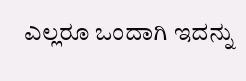ಎಲ್ಲರೂ ಒಂದಾಗಿ ಇದನ್ನು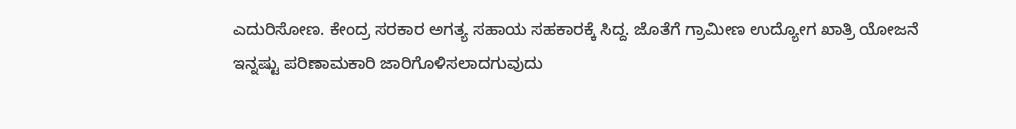ಎದುರಿಸೋಣ. ಕೇಂದ್ರ ಸರಕಾರ ಅಗತ್ಯ ಸಹಾಯ ಸಹಕಾರಕ್ಕೆ ಸಿದ್ದ. ಜೊತೆಗೆ ಗ್ರಾಮೀಣ ಉದ್ಯೋಗ ಖಾತ್ರಿ ಯೋಜನೆ ಇನ್ನಷ್ಟು ಪರಿಣಾಮಕಾರಿ ಜಾರಿಗೊಳಿಸಲಾದಗುವುದು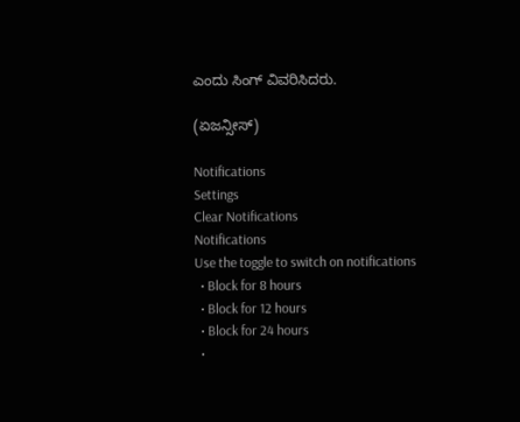ಎಂದು ಸಿಂಗ್ ವಿವರಿಸಿದರು.

(ಏಜನ್ಸೀಸ್)

Notifications
Settings
Clear Notifications
Notifications
Use the toggle to switch on notifications
  • Block for 8 hours
  • Block for 12 hours
  • Block for 24 hours
  •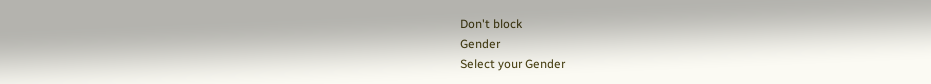Don't block
Gender
Select your Gender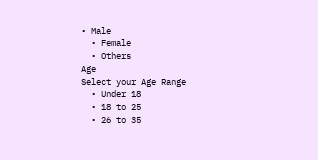• Male
  • Female
  • Others
Age
Select your Age Range
  • Under 18
  • 18 to 25
  • 26 to 35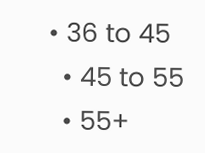• 36 to 45
  • 45 to 55
  • 55+